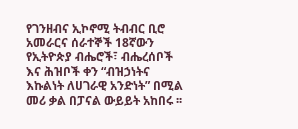የገንዘብና ኢኮኖሚ ትብብር ቢሮ አመራርና ሰራተኞች 18ኛውን የኢትዮጵያ ብሔሮች፣ ብሔረሰቦች እና ሕዝቦች ቀን “ብዝኃነትና እኩልነት ለሀገራዊ አንድነት” በሚል መሪ ቃል በፓናል ውይይት አከበሩ ፡፡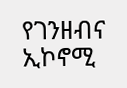የገንዘብና ኢኮኖሚ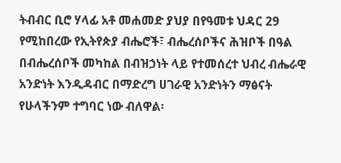ትብብር ቢሮ ሃላፊ አቶ መሐመድ ያህያ በየዓመቱ ህዳር 29 የሚከበረው የኢትየጵያ ብሔሮች፣ ብሔረሰቦችና ሕዝቦች በዓል በብሔረሰቦች መካከል በብዝኃነት ላይ የተመሰረተ ህብረ ብሔራዊ አንድነት እንዲዳብር በማድረግ ሀገራዊ አንድነትን ማፅናት የሁላችንም ተግባር ነው ብለዋል፡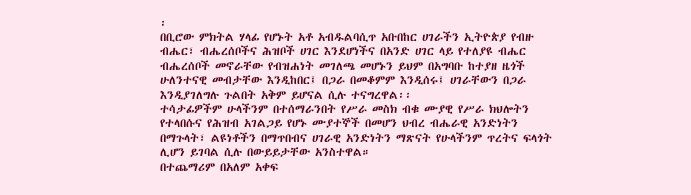፡
በቢሮው ምክትል ሃላፊ የሆኑት አቶ አብዱልባሲጥ አቡበከር ሀገራችን ኢትዮጵያ የብዙ ብሔር፣ ብሔረሰቦችና ሕዝቦች ሀገር እንደሆነችና በአንድ ሀገር ላይ የተለያዩ ብሔር ብሔረሰቦች መኖራቸው የብዝሐነት መገለጫ መሆኑን ይህም በአግባቡ ከተያዘ ዜጎች ሁለንተናዊ መብታቸው እንዲከበር፤ በጋራ በመቆምም እንዲሰሩ፤ ሀገራቸውን በጋራ እንዲያገለግሉ ጉልበት አቅም ይሆናል ሲሉ ተናግረዋል፡፡
ተሳታፊዎችም ሁላችንም በተሰማራንበት የሥራ መስክ ብቁ ሙያዊ የሥራ ክህሎትን የተላበሱና የሕዝብ አገልጋይ የሆኑ ሙያተኞች በመሆን ህብረ ብሔራዊ አንድነትን በማጉላት፣ ልዩነቶችን በማጥበብና ሀገራዊ አንድነትን ማጽናት የሁላችንም ጥረትና ፍላጎት ሊሆን ይገባል ሲሉ በውይይታቸው አንስተዋል።
በተጨማሪም በአለም አቀፍ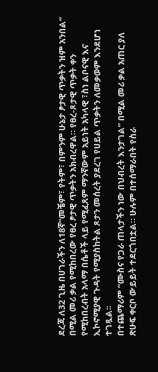ደረጃ ለ32 ጊዜ በሀገራችን ለ18ኛ“መቼም፣ የትም፣ በምንም ሁኔታ ፆታዊ ጥቃትን ዝም አንበል” በሚል መሪ ቃል የሚከበረው የፀረ ፆታዊ ጥቃትን አክብረዋል። የፀረ-ጾታዊ ጥቃት ቀን የሚከበረብት አላማ በሴቶች ላይ የሚፈጸም ማንኛውም አይነት አካላዊ ፣ስነ ልቦናዊ እና ኢኮኖሚያዊ ጉዳት የሚያስከትል ጾታን መሰረት ያደረገ የሀይል ጥቃትን ለመቃወም እንደሆነ ተገጿል፡፡
በተጨማሪም “ሙስና የጋራ ጠላታችን ነው በህብረት እንታገል” በሚል መሪ ቃል አጠር ያለ ጽሁፍ ቀርቦ ውይይት ተደርጎበቷል። ሁሉም በተሰማራበት የስራ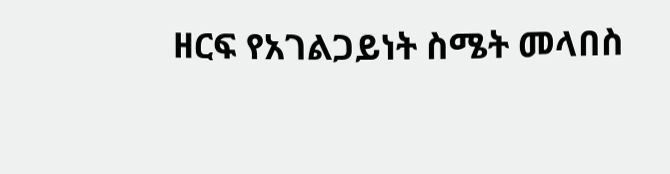ዘርፍ የአገልጋይነት ስሜት መላበስ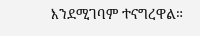እንደሚገባም ተናግረዋል።